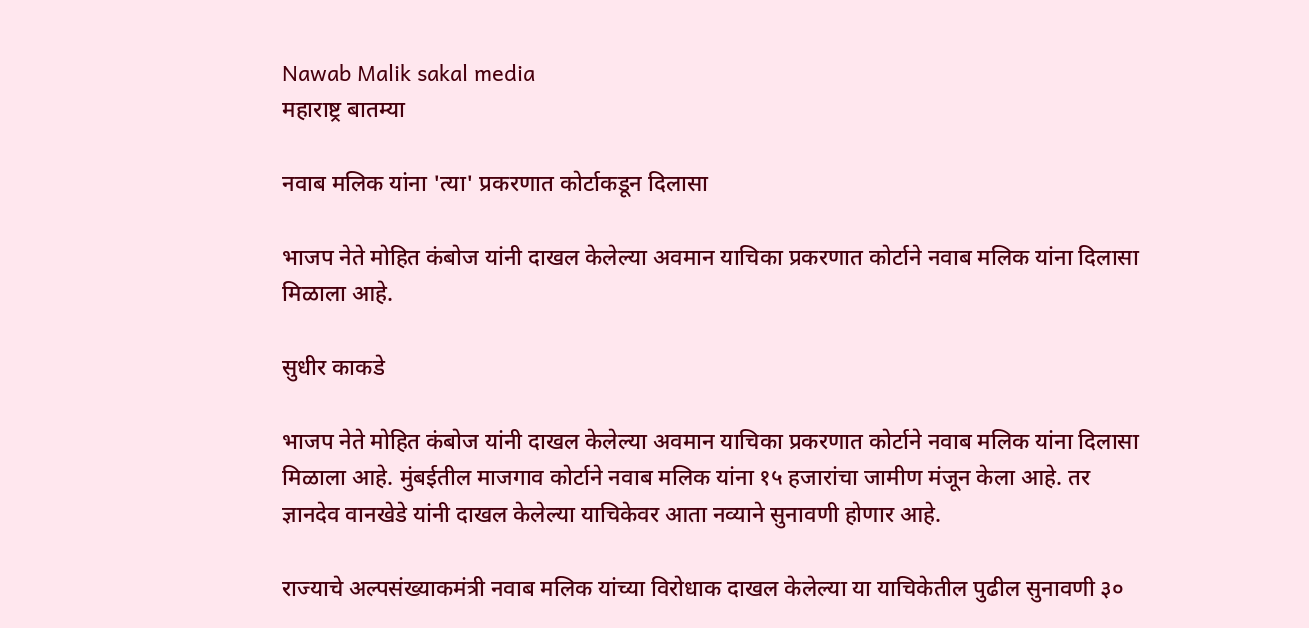Nawab Malik sakal media
महाराष्ट्र बातम्या

नवाब मलिक यांना 'त्या' प्रकरणात कोर्टाकडून दिलासा

भाजप नेते मोहित कंबोज यांनी दाखल केलेल्या अवमान याचिका प्रकरणात कोर्टाने नवाब मलिक यांना दिलासा मिळाला आहे.

सुधीर काकडे

भाजप नेते मोहित कंबोज यांनी दाखल केलेल्या अवमान याचिका प्रकरणात कोर्टाने नवाब मलिक यांना दिलासा मिळाला आहे. मुंबईतील माजगाव कोर्टाने नवाब मलिक यांना १५ हजारांचा जामीण मंजून केला आहे. तर ज्ञानदेव वानखेडे यांनी दाखल केलेल्या याचिकेवर आता नव्याने सुनावणी होणार आहे.

राज्याचे अल्पसंख्याकमंत्री नवाब मलिक यांच्या विरोधाक दाखल केलेल्या या याचिकेतील पुढील सुनावणी ३०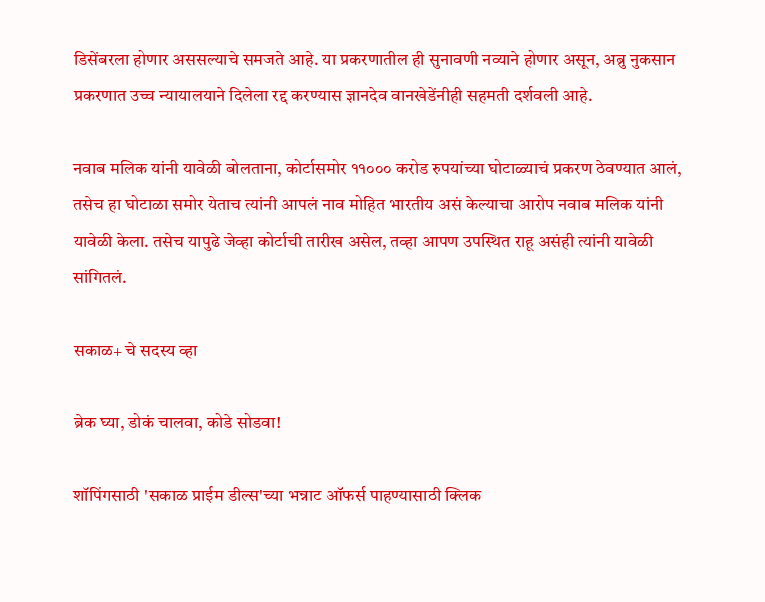डिसेंबरला होणार अससल्याचे समजते आहे. या प्रकरणातील ही सुनावणी नव्याने होणार असून, अब्रु नुकसान प्रकरणात उच्च न्यायालयाने दिलेला रद्द करण्यास ज्ञानदेव वानखेडेंनीही सहमती दर्शवली आहे.

नवाब मलिक यांनी यावेळी बोलताना, कोर्टासमोर ११००० करोड रुपयांच्या घोटाळ्याचं प्रकरण ठेवण्यात आलं, तसेच हा घोटाळा समोर येताच त्यांनी आपलं नाव मोहित भारतीय असं केल्याचा आरोप नवाब मलिक यांनी यावेळी केला. तसेच यापुढे जेव्हा कोर्टाची तारीख असेल, तव्हा आपण उपस्थित राहू असंही त्यांनी यावेळी सांगितलं.

सकाळ+ चे सदस्य व्हा

ब्रेक घ्या, डोकं चालवा, कोडे सोडवा!

शॉपिंगसाठी 'सकाळ प्राईम डील्स'च्या भन्नाट ऑफर्स पाहण्यासाठी क्लिक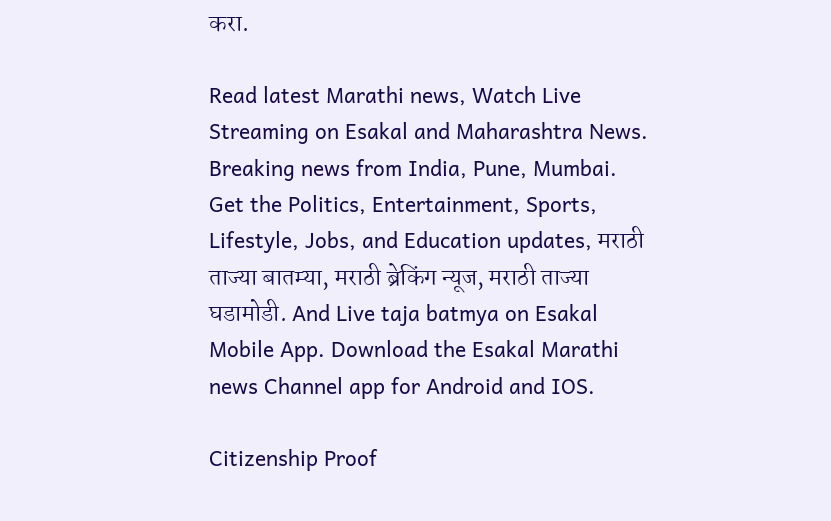करा.

Read latest Marathi news, Watch Live Streaming on Esakal and Maharashtra News. Breaking news from India, Pune, Mumbai. Get the Politics, Entertainment, Sports, Lifestyle, Jobs, and Education updates, मराठी ताज्या बातम्या, मराठी ब्रेकिंग न्यूज, मराठी ताज्या घडामोडी. And Live taja batmya on Esakal Mobile App. Download the Esakal Marathi news Channel app for Android and IOS.

Citizenship Proof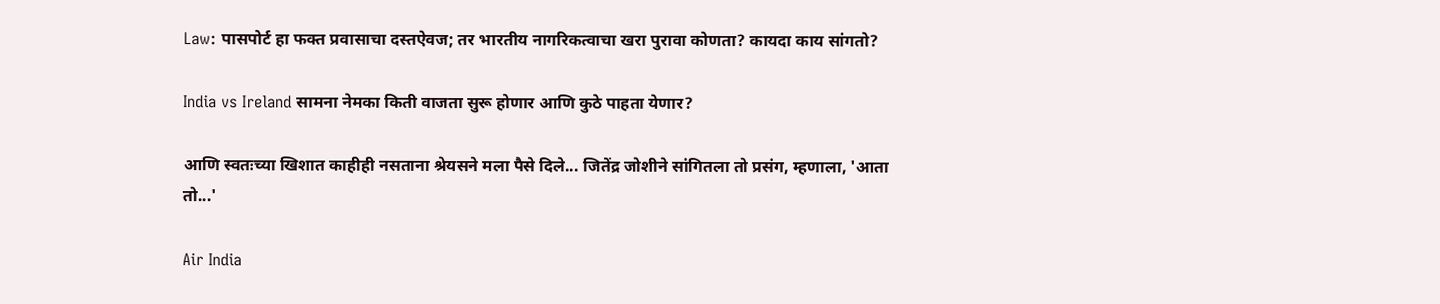Law: पासपोर्ट हा फक्त प्रवासाचा दस्तऐवज; तर भारतीय नागरिकत्वाचा खरा पुरावा कोणता? कायदा काय सांगतो?

India vs Ireland सामना नेमका किती वाजता सुरू होणार आणि कुठे पाहता येणार?

आणि स्वतःच्या खिशात काहीही नसताना श्रेयसने मला पैसे दिले... जितेंद्र जोशीने सांगितला तो प्रसंग, म्हणाला, 'आता तो...'

Air India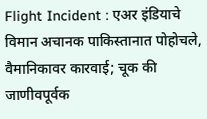Flight Incident : एअर इंडियाचे विमान अचानक पाकिस्तानात पोहोचले, वैमानिकावर कारवाई; चूक की जाणीवपूर्वक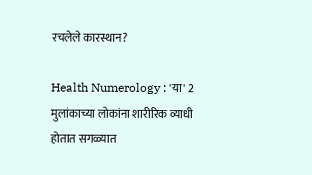रचलेले कारस्थान?

Health Numerology : 'या' 2 मुलांकाच्या लोकांना शारीरिक व्याधी होतात सगळ्यात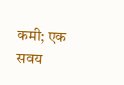कमी; एक सवय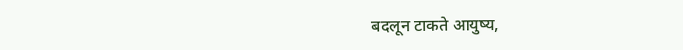बदलून टाकते आयुष्य,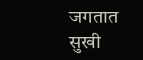जगतात सुखी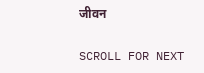जीवन

SCROLL FOR NEXT